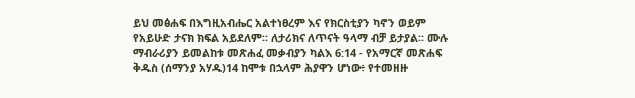ይህ መፅሐፍ በእግዚአብሔር አልተነፀረም እና የክርስቲያን ካኖን ወይም የአይሁድ ታናክ ክፍል አይደለም። ለታሪክና ለጥናት ዓላማ ብቻ ይታያል። ሙሉ ማብራሪያን ይመልከቱ መጽሐፈ መቃብያን ካልእ 6:14 - የአማርኛ መጽሐፍ ቅዱስ (ሰማንያ አሃዱ)14 ከሞቱ በኋላም ሕያዋን ሆነው፥ የተመዘዙ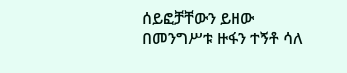ሰይፎቻቸውን ይዘው በመንግሥቱ ዙፋን ተኝቶ ሳለ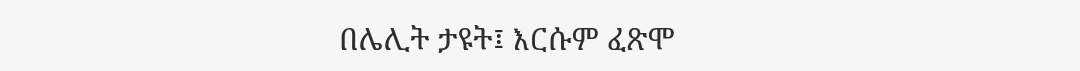በሌሊት ታዩት፤ እርሱም ፈጽሞ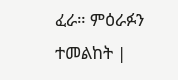ፈራ። ምዕራፉን ተመልከት |